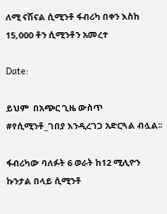ለሚ ናሽናል ሲሚንቶ ፋብሪካ በቀን እስከ 15,000 ቶን ሲሚንቶን አመረተ

Date:

ይህም  በአጭር ጊዜ ውስጥ #የሲሚንቶ_ገበያ እንዲረገጋ አድርጓል ብሏል፡፡

ፋብሪካው ባለፉት 6 ወራት ከ12 ሚሊዮን ኩንታል በላይ ሲሚንቶ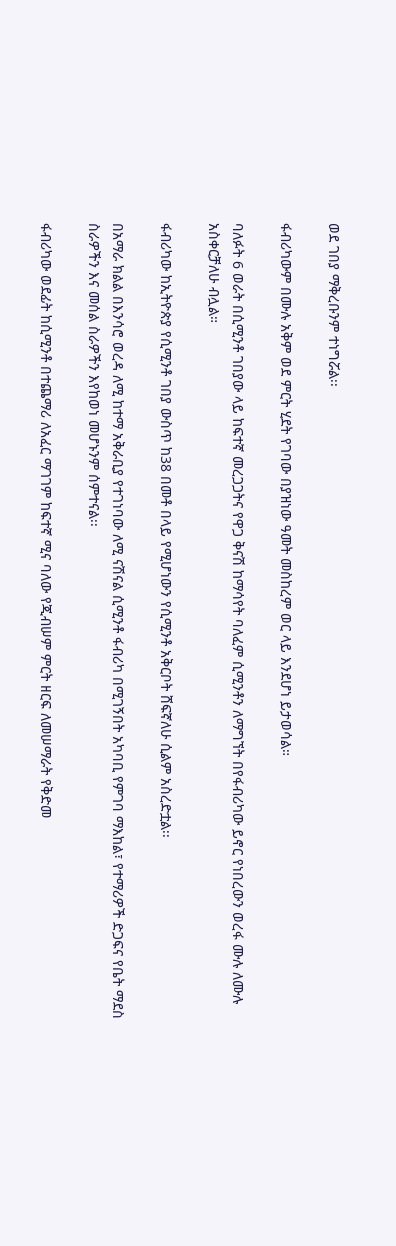ወደ ገበያ ማቅረቡንም ተነግሯል፡፡

ፋብሪካውም በሙሉ አቅም ወደ ምርት ሂደት የገባው በያዝነው ዓመት መስከረም ወር ላይ እንደሆነ ይታወሳል።

ባለፉት 6 ወራት በሲሚንቶ ገበያው ላይ ከፍተኛ መረጋጋትና የዋጋ ቅናሽ ከማሳየት ባለፈም ሲሚንቶን ለማግኘት በየፋብሪካው ይኖር የነበረውን ወረፋ ሙሉ ለሙሉ አስቀርቻለሁ ብሏል።

ፋብሪካው ከኢትዮጵያ የሲሚንቶ ገበያ ውስጥ ከ38 በመቶ በላይ የሚሆነውን የሲሚንቶ አቅርቦት ሸፍኛለሁ ሲልም አስረድቷል፡፡

በአማራ ክልል በእንሳሮ ወረዳ ለሚ ከተማ አቅራቢያ የተገነባው ለሚ ናሽናል ሲሚንቶ ፋብሪካ በሚገኝበት አካባቢ የምገባ ማእከል፣ የተማሪዎች ድጋፍና የቤት ማደስ ስራዎችን እና መሰል ስራዎችን እየከወነ መሆኑንም ሰምተናል፡፡

ፋብሪካው ወደፊት ከሲሚንቶ በተጨማሪ ለአፈር ማገገም ከፍተኛ ሚና ባለው የጂብሠም ምርት ዘርፍ ለመሠማራት የቅድመ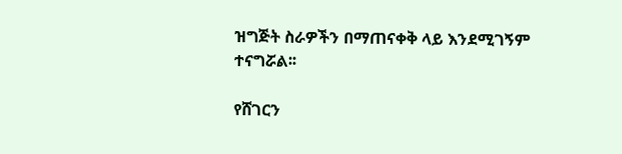ዝግጅት ስራዎችን በማጠናቀቅ ላይ እንደሚገኝም ተናግሯል፡፡

የሸገርን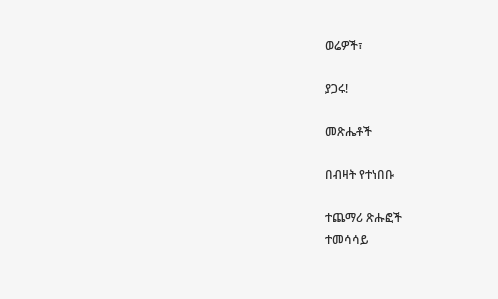ወሬዎች፣

ያጋሩ!

መጽሔቶች

በብዛት የተነበቡ

ተጨማሪ ጽሑፎች
ተመሳሳይ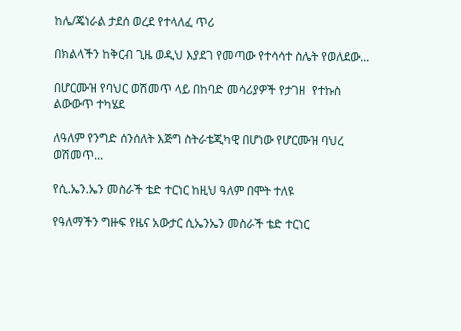ከሌ/ጄነራል ታደሰ ወረደ የተላለፈ ጥሪ

በክልላችን ከቅርብ ጊዜ ወዲህ እያደገ የመጣው የተሳሳተ ስሌት የወለደው...

በሆርሙዝ የባህር ወሽመጥ ላይ በከባድ መሳሪያዎች የታገዘ  የተኩስ ልውውጥ ተካሄደ

ለዓለም የንግድ ሰንሰለት እጅግ ስትራቴጂካዊ በሆነው የሆርሙዝ ባህረ ወሽመጥ...

የሲ.ኤን.ኤን መስራች ቴድ ተርነር ከዚህ ዓለም በሞት ተለዩ

የዓለማችን ግዙፍ የዜና አውታር ሲኤንኤን መስራች ቴድ ተርነር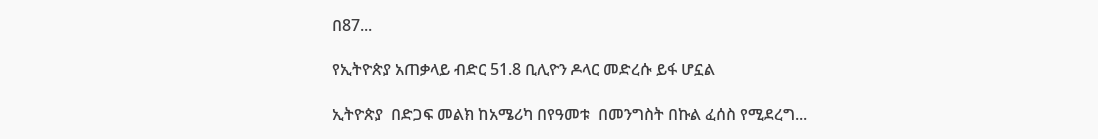በ87...

የኢትዮጵያ አጠቃላይ ብድር 51.8 ቢሊዮን ዶላር መድረሱ ይፋ ሆኗል

ኢትዮጵያ  በድጋፍ መልክ ከአሜሪካ በየዓመቱ  በመንግስት በኩል ፈሰስ የሚደረግ...